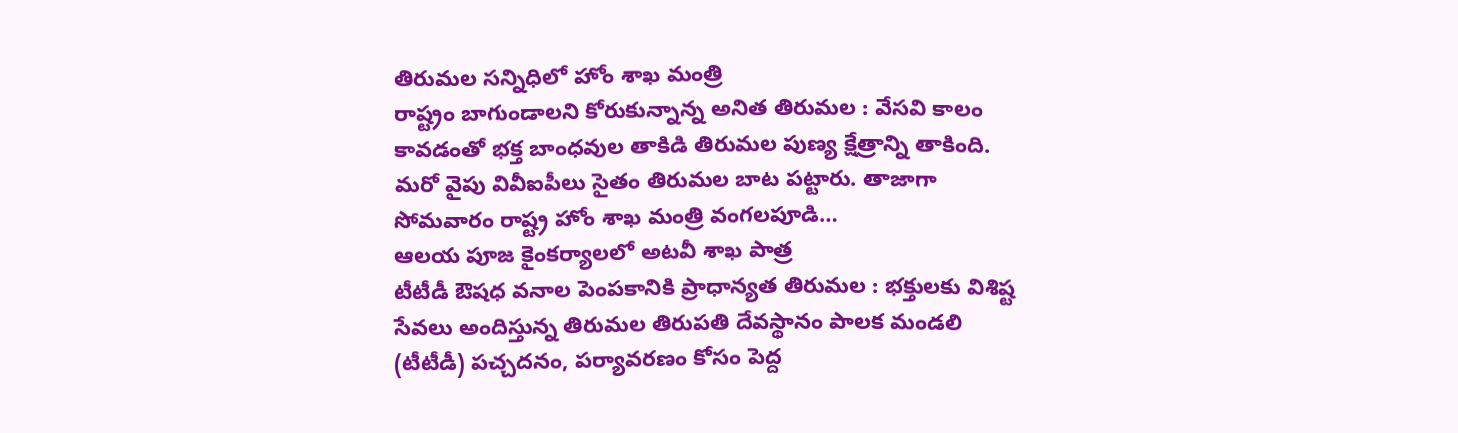తిరుమల సన్నిధిలో హోం శాఖ మంత్రి
రాష్ట్రం బాగుండాలని కోరుకున్నాన్న అనిత తిరుమల : వేసవి కాలం కావడంతో భక్త బాంధవుల తాకిడి తిరుమల పుణ్య క్షేత్రాన్ని తాకింది. మరో వైపు వివీఐపీలు సైతం తిరుమల బాట పట్టారు. తాజాగా సోమవారం రాష్ట్ర హోం శాఖ మంత్రి వంగలపూడి…
ఆలయ పూజ కైంకర్యాలలో అటవీ శాఖ పాత్ర
టీటీడీ ఔషధ వనాల పెంపకానికి ప్రాధాన్యత తిరుమల : భక్తులకు విశిష్ట సేవలు అందిస్తున్న తిరుమల తిరుపతి దేవస్థానం పాలక మండలి (టీటీడీ) పచ్చదనం, పర్యావరణం కోసం పెద్ద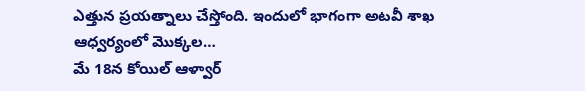ఎత్తున ప్రయత్నాలు చేస్తోంది. ఇందులో భాగంగా అటవీ శాఖ ఆధ్వర్యంలో మొక్కల…
మే 18న కోయిల్ ఆళ్వార్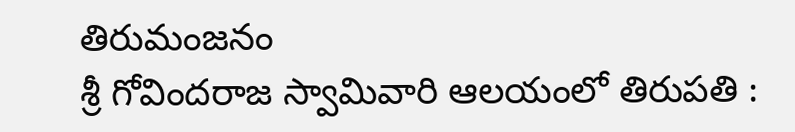తిరుమంజనం
శ్రీ గోవిందరాజ స్వామివారి ఆలయంలో తిరుపతి :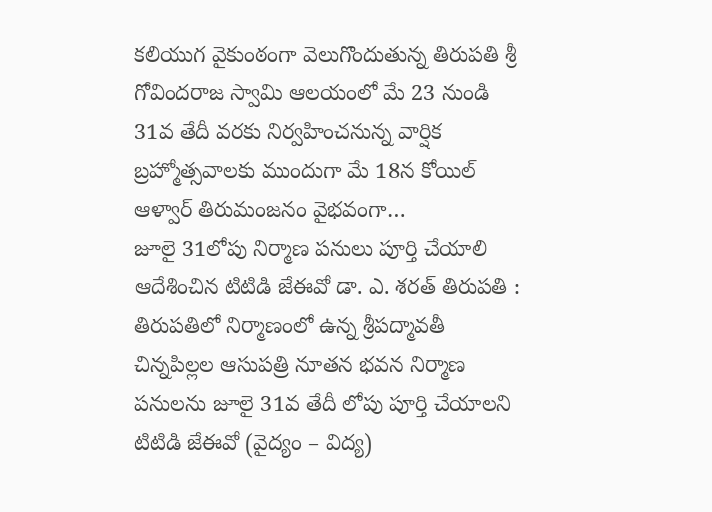కలియుగ వైకుంఠంగా వెలుగొందుతున్న తిరుపతి శ్రీ గోవిందరాజ స్వామి ఆలయంలో మే 23 నుండి 31వ తేదీ వరకు నిర్వహించనున్న వార్షిక బ్రహ్మోత్సవాలకు ముందుగా మే 18న కోయిల్ ఆళ్వార్ తిరుమంజనం వైభవంగా…
జూలై 31లోపు నిర్మాణ పనులు పూర్తి చేయాలి
ఆదేశించిన టిటిడి జేఈవో డా. ఎ. శరత్ తిరుపతి : తిరుపతిలో నిర్మాణంలో ఉన్న శ్రీపద్మావతీ చిన్నపిల్లల ఆసుపత్రి నూతన భవన నిర్మాణ పనులను జూలై 31వ తేదీ లోపు పూర్తి చేయాలని టిటిడి జేఈవో (వైద్యం – విద్య)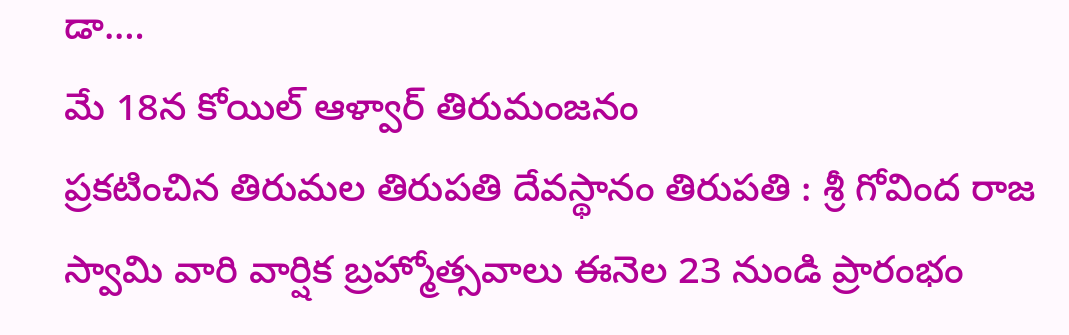డా.…
మే 18న కోయిల్ ఆళ్వార్ తిరుమంజనం
ప్రకటించిన తిరుమల తిరుపతి దేవస్థానం తిరుపతి : శ్రీ గోవింద రాజ స్వామి వారి వార్షిక బ్రహ్మోత్సవాలు ఈనెల 23 నుండి ప్రారంభం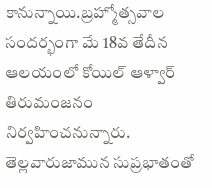కానున్నాయి.బ్రహ్మోత్సవాల సందర్భంగా మే 18వ తేదీన ఆలయంలో కోయిల్ ఆళ్వార్ తిరుమంజనం నిర్వహించనున్నారు. తెల్లవారుజామున సుప్రభాతంతో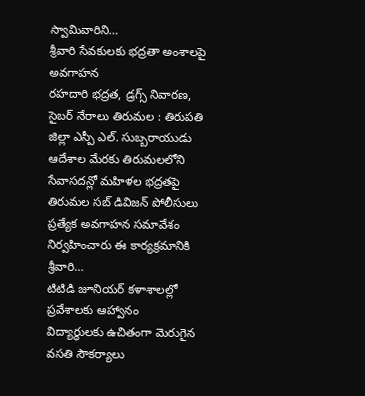స్వామివారిని…
శ్రీవారి సేవకులకు భద్రతా అంశాలపై అవగాహన
రహదారి భద్రత, డ్రగ్స్ నివారణ, సైబర్ నేరాలు తిరుమల : తిరుపతి జిల్లా ఎస్పీ ఎల్. సుబ్బరాయుడు ఆదేశాల మేరకు తిరుమలలోని సేవాసదన్లో మహిళల భద్రతపై తిరుమల సబ్ డివిజన్ పోలీసులు ప్రత్యేక అవగాహన సమావేశం నిర్వహించారు ఈ కార్యక్రమానికి శ్రీవారి…
టిటిడి జూనియర్ కళాశాలల్లో ప్రవేశాలకు ఆహ్వానం
విద్యార్థులకు ఉచితంగా మెరుగైన వసతి సౌకర్యాలు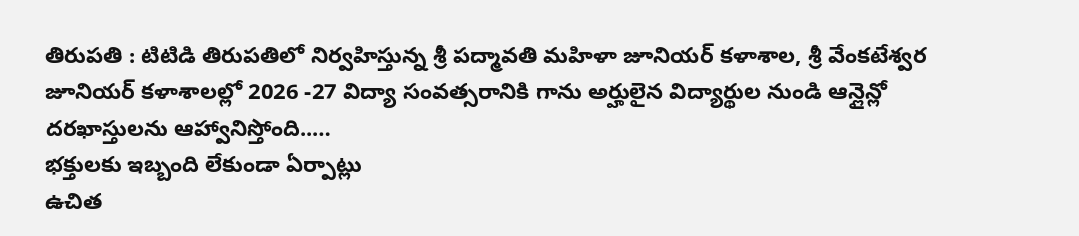తిరుపతి : టిటిడి తిరుపతిలో నిర్వహిస్తున్న శ్రీ పద్మావతి మహిళా జూనియర్ కళాశాల, శ్రీ వేంకటేశ్వర జూనియర్ కళాశాలల్లో 2026 -27 విద్యా సంవత్సరానికి గాను అర్హులైన విద్యార్థుల నుండి ఆన్లైన్లో దరఖాస్తులను ఆహ్వానిస్తోంది..…
భక్తులకు ఇబ్బంది లేకుండా ఏర్పాట్లు
ఉచిత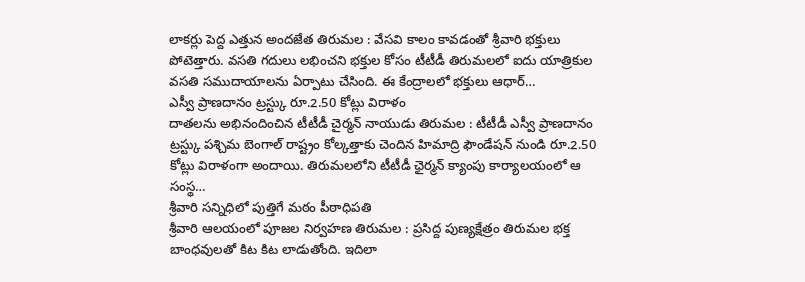లాకర్లు పెద్ద ఎత్తున అందజేత తిరుమల : వేసవి కాలం కావడంతో శ్రీవారి భక్తులు పోటెత్తారు. వసతి గదులు లభించని భక్తుల కోసం టీటీడీ తిరుమలలో ఐదు యాత్రికుల వసతి సముదాయాలను ఏర్పాటు చేసింది. ఈ కేంద్రాలలో భక్తులు ఆధార్…
ఎస్వీ ప్రాణదానం ట్రస్ట్కు రూ.2.50 కోట్లు విరాళం
దాతలను అభినందించిన టీటీడీ చైర్మన్ నాయుడు తిరుమల : టీటీడీ ఎస్వీ ప్రాణదానం ట్రస్ట్కు పశ్చిమ బెంగాల్ రాష్ట్రం కోల్కత్తాకు చెందిన హిమాద్రి ఫౌండేషన్ నుండి రూ.2.50 కోట్లు విరాళంగా అందాయి. తిరుమలలోని టీటీడీ ఛైర్మన్ క్యాంపు కార్యాలయంలో ఆ సంస్థ…
శ్రీవారి సన్నిధిలో పుత్తిగే మఠం పీఠాధిపతి
శ్రీవారి ఆలయంలో పూజల నిర్వహణ తిరుమల : ప్రసిద్ద పుణ్యక్షేత్రం తిరుమల భక్త బాంధవులతో కిట కిట లాడుతోంది. ఇదిలా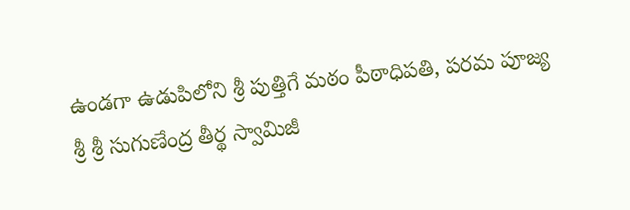ఉండగా ఉడుపిలోని శ్రీ పుత్తిగే మఠం పీఠాధిపతి, పరమ పూజ్య శ్రీ శ్రీ సుగుణేంద్ర తీర్థ స్వామిజీ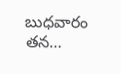బుధవారం తన…